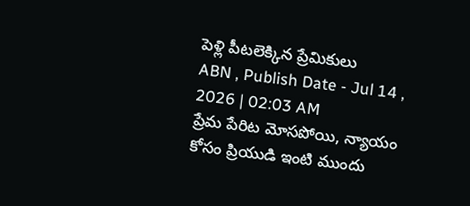పెళ్లి పీటలెక్కిన ప్రేమికులు
ABN , Publish Date - Jul 14 , 2026 | 02:03 AM
ప్రేమ పేరిట మోసపోయి, న్యాయం కోసం ప్రియుడి ఇంటి ముందు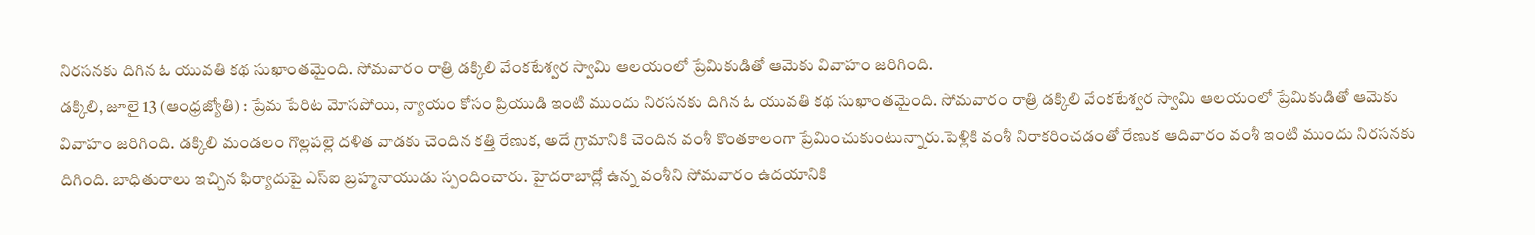నిరసనకు దిగిన ఓ యువతి కథ సుఖాంతమైంది. సోమవారం రాత్రి డక్కిలి వేంకటేశ్వర స్వామి ఆలయంలో ప్రేమికుడితో ఆమెకు వివాహం జరిగింది.
డక్కిలి, జూలై 13 (ఆంధ్రజ్యోతి) : ప్రేమ పేరిట మోసపోయి, న్యాయం కోసం ప్రియుడి ఇంటి ముందు నిరసనకు దిగిన ఓ యువతి కథ సుఖాంతమైంది. సోమవారం రాత్రి డక్కిలి వేంకటేశ్వర స్వామి ఆలయంలో ప్రేమికుడితో ఆమెకు వివాహం జరిగింది. డక్కిలి మండలం గొల్లపల్లె దళిత వాడకు చెందిన కత్తి రేణుక, అదే గ్రామానికి చెందిన వంశీ కొంతకాలంగా ప్రేమించుకుంటున్నారు.పెళ్లికి వంశీ నిరాకరించడంతో రేణుక ఆదివారం వంశీ ఇంటి ముందు నిరసనకు దిగింది. బాధితురాలు ఇచ్చిన ఫిర్యాదుపై ఎస్ఐ బ్రహ్మనాయుడు స్పందించారు. హైదరాబాద్లో ఉన్న వంశీని సోమవారం ఉదయానికి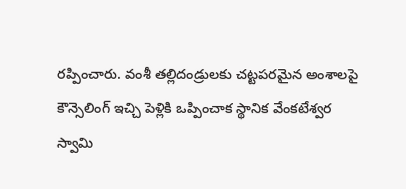రప్పించారు. వంశీ తల్లిదండ్రులకు చట్టపరమైన అంశాలపై కౌన్సెలింగ్ ఇచ్చి పెళ్లికి ఒప్పించాక స్థానిక వేంకటేశ్వర స్వామి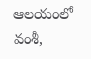ఆలయంలో వంశీ,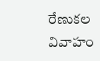రేణుకల వివాహం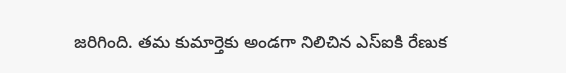జరిగింది. తమ కుమార్తెకు అండగా నిలిచిన ఎస్ఐకి రేణుక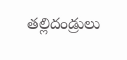తల్లిదండ్రులు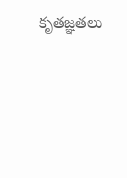కృతజ్ఞతలు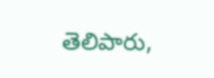తెలిపారు,